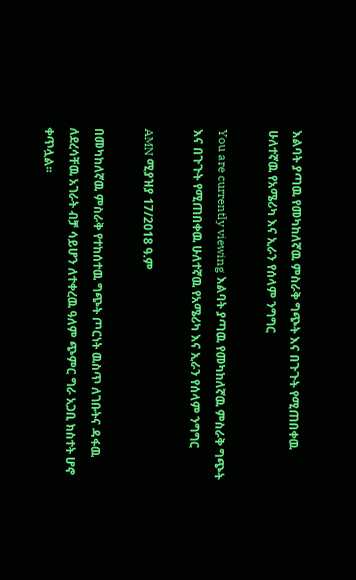እልባት ያጣዉ የመካከለኛዉ ምስራቅ ግጭት እና በጉጉት የሚጠበቀዉ ሁለተኛዉ የአሜሪካ እና ኢራን የሰላም ንግግር

You are currently viewing እልባት ያጣዉ የመካከለኛዉ ምስራቅ ግጭት እና በጉጉት የሚጠበቀዉ ሁለተኛዉ የአሜሪካ እና ኢራን የሰላም ንግግር

AMN ሚያዝያ 17/2018 ዓ.ም

በመካከለኛዉ ምስራቅ የተከሰተዉ ግጭት ጦርነት ዉስጥ ለገቡትና ዳፋዉ ለደረሳቸዉ አገራት ብቻ ሳይሆን ለተቀረዉ ዓለም ጭምር ግራ አጋቢ ክስተት ሆኖ ቀጥሏል፡፡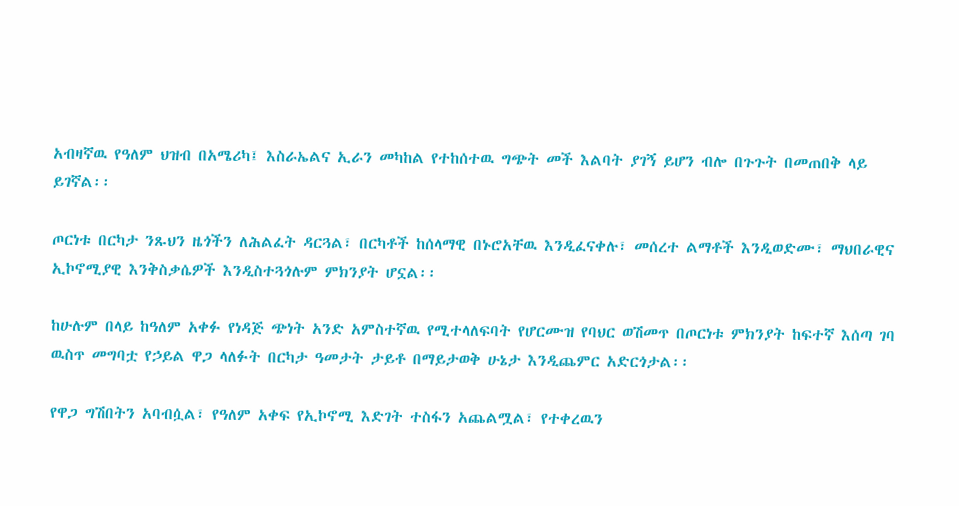አብዛኛዉ የዓለም ህዝብ በአሜሪካ፤ እስራኤልና ኢራን መካከል የተከሰተዉ ግጭት መች እልባት ያገኝ ይሆን ብሎ በጉጉት በመጠበቅ ላይ ይገኛል፡፡

ጦርነቱ በርካታ ንጹህን ዜጎችን ለሕልፈት ዳርጓል፣ በርካቶች ከሰላማዊ በኑሮአቸዉ እንዲፈናቀሉ፣ መሰረተ ልማቶች እንዲወድሙ፣ ማህበራዊና ኢኮኖሚያዊ እንቅስቃሴዎች እንዲስተጓጎሉም ምክንያት ሆኗል፡፡

ከሁሉም በላይ ከዓለም አቀፉ የነዳጅ ጭነት አንድ አምስተኛዉ የሚተላለፍባት የሆርሙዝ የባህር ወሽመጥ በጦርነቱ ምክንያት ከፍተኛ እሰጣ ገባ ዉስጥ መግባቷ የኃይል ዋጋ ላለፉት በርካታ ዓመታት ታይቶ በማይታወቅ ሁኔታ እንዲጨምር አድርጎታል፡፡

የዋጋ ግሽበትን አባብሷል፣ የዓለም አቀፍ የኢኮኖሚ እድገት ተስፋን አጨልሟል፣ የተቀረዉን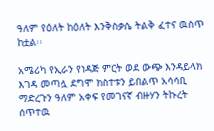ዓለም የዕለት ከዕለት እንቅስቃሴ ትልቅ ፈተና ዉስጥ ከቷል፡፡

አሜሪካ የኢራን የነዳጅ ምርት ወደ ውጭ እንዳይላክ እገዳ መጣሏ ደግሞ ክስተቱን ይበልጥ አሳሳቢ ማድረጉን ዓለም አቀፍ የመገናኛ ብዙሃን ትኩረት ሰጥተዉ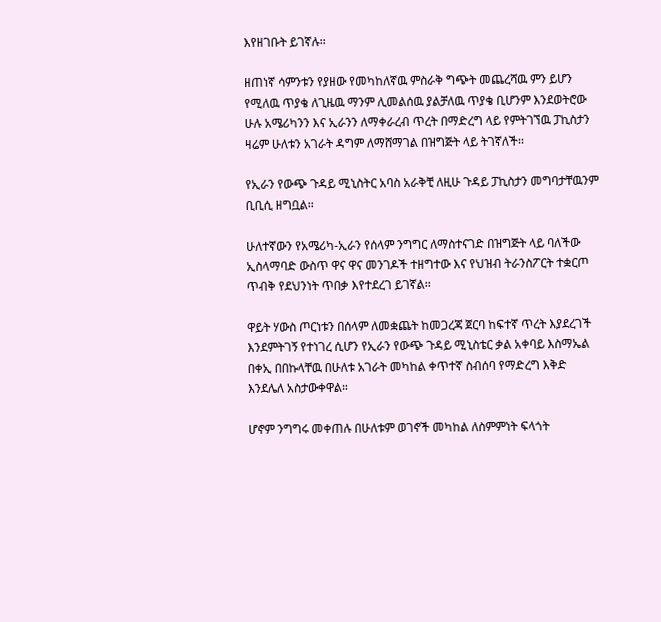እየዘገቡት ይገኛሉ፡፡

ዘጠነኛ ሳምንቱን የያዘው የመካከለኛዉ ምስራቅ ግጭት መጨረሻዉ ምን ይሆን የሚለዉ ጥያቄ ለጊዜዉ ማንም ሊመልሰዉ ያልቻለዉ ጥያቄ ቢሆንም እንደወትሮው ሁሉ አሜሪካንን እና ኢራንን ለማቀራረብ ጥረት በማድረግ ላይ የምትገኘዉ ፓኪስታን ዛሬም ሁለቱን አገራት ዳግም ለማሸማገል በዝግጅት ላይ ትገኛለች፡፡

የኢራን የውጭ ጉዳይ ሚኒስትር አባስ አራቅቺ ለዚሁ ጉዳይ ፓኪስታን መግባታቸዉንም ቢቢሲ ዘግቧል፡፡

ሁለተኛውን የአሜሪካ-ኢራን የሰላም ንግግር ለማስተናገድ በዝግጅት ላይ ባለችው ኢስላማባድ ውስጥ ዋና ዋና መንገዶች ተዘግተው እና የህዝብ ትራንስፖርት ተቋርጦ ጥብቅ የደህንነት ጥበቃ እየተደረገ ይገኛል፡፡

ዋይት ሃውስ ጦርነቱን በሰላም ለመቋጨት ከመጋረጃ ጀርባ ከፍተኛ ጥረት እያደረገች እንደምትገኝ የተነገረ ሲሆን የኢራን የውጭ ጉዳይ ሚኒስቴር ቃል አቀባይ እስማኤል በቀኢ በበኩላቸዉ በሁለቱ አገራት መካከል ቀጥተኛ ስብሰባ የማድረግ እቅድ እንደሌለ አስታውቀዋል።

ሆኖም ንግግሩ መቀጠሉ በሁለቱም ወገኖች መካከል ለስምምነት ፍላጎት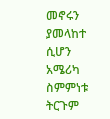መኖሩን ያመላከተ ሲሆን አሜሪካ ስምምነቱ ትርጉም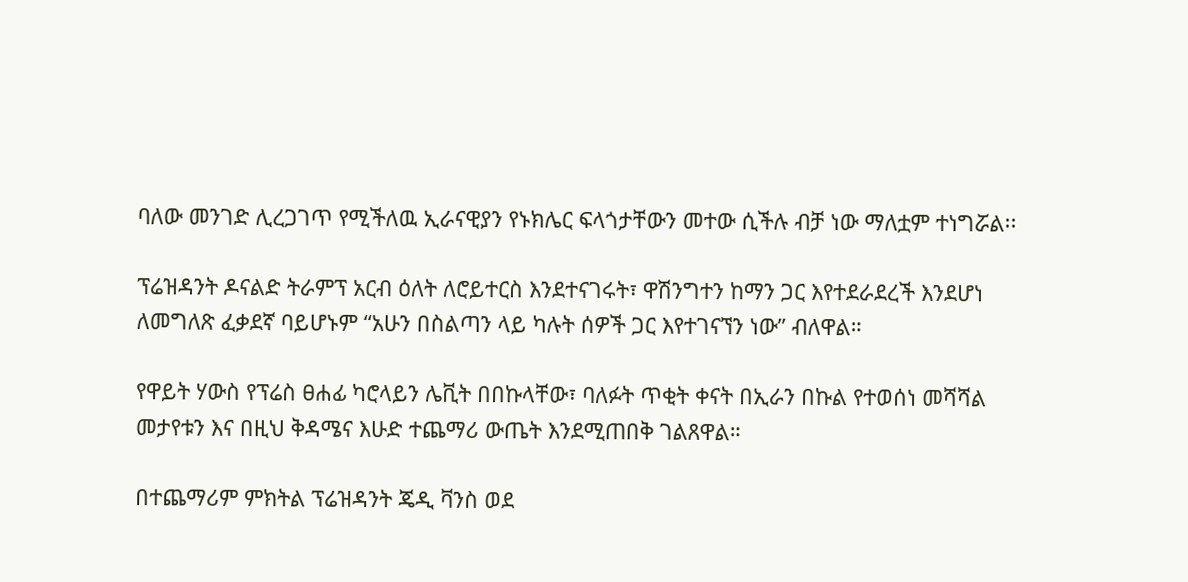ባለው መንገድ ሊረጋገጥ የሚችለዉ ኢራናዊያን የኑክሌር ፍላጎታቸውን መተው ሲችሉ ብቻ ነው ማለቷም ተነግሯል፡፡

ፕሬዝዳንት ዶናልድ ትራምፕ አርብ ዕለት ለሮይተርስ እንደተናገሩት፣ ዋሽንግተን ከማን ጋር እየተደራደረች እንደሆነ ለመግለጽ ፈቃደኛ ባይሆኑም “አሁን በስልጣን ላይ ካሉት ሰዎች ጋር እየተገናኘን ነው” ብለዋል።

የዋይት ሃውስ የፕሬስ ፀሐፊ ካሮላይን ሌቪት በበኩላቸው፣ ባለፉት ጥቂት ቀናት በኢራን በኩል የተወሰነ መሻሻል መታየቱን እና በዚህ ቅዳሜና እሁድ ተጨማሪ ውጤት እንደሚጠበቅ ገልጸዋል።

በተጨማሪም ምክትል ፕሬዝዳንት ጄዲ ቫንስ ወደ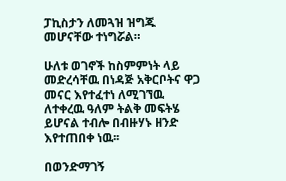ፓኪስታን ለመጓዝ ዝግጁ መሆናቸው ተነግሯል።

ሁለቱ ወገኖች ከስምምነት ላይ መድረሳቸዉ በነዳጅ አቅርቦትና ዋጋ መናር እየተፈተነ ለሚገኘዉ ለተቀረዉ ዓለም ትልቅ መፍትሄ ይሆናል ተብሎ በብዙሃኑ ዘንድ እየተጠበቀ ነዉ፡፡

በወንድማገኝ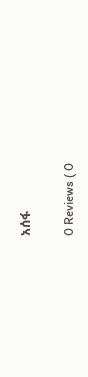አሰፋ

0 Reviews ( 0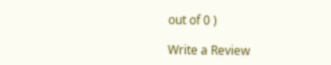out of 0 )

Write a Review